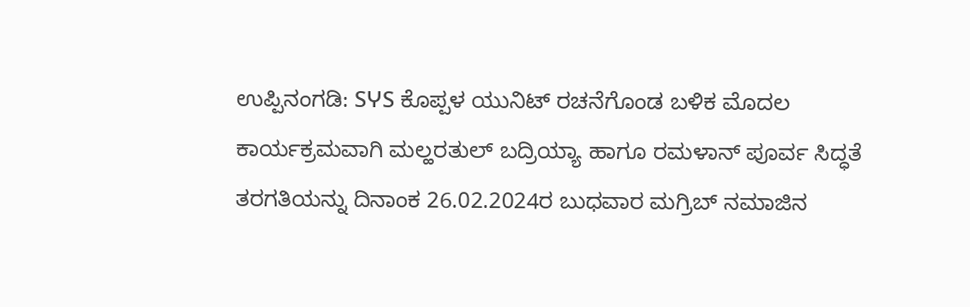ಉಪ್ಪಿನಂಗಡಿ: SჄS ಕೊಪ್ಪಳ ಯುನಿಟ್ ರಚನೆಗೊಂಡ ಬಳಿಕ ಮೊದಲ ಕಾರ್ಯಕ್ರಮವಾಗಿ ಮಲ್ಹರತುಲ್ ಬದ್ರಿಯ್ಯಾ ಹಾಗೂ ರಮಳಾನ್ ಪೂರ್ವ ಸಿದ್ಧತೆ ತರಗತಿಯನ್ನು ದಿನಾಂಕ 26.02.2024ರ ಬುಧವಾರ ಮಗ್ರಿಬ್ ನಮಾಜಿನ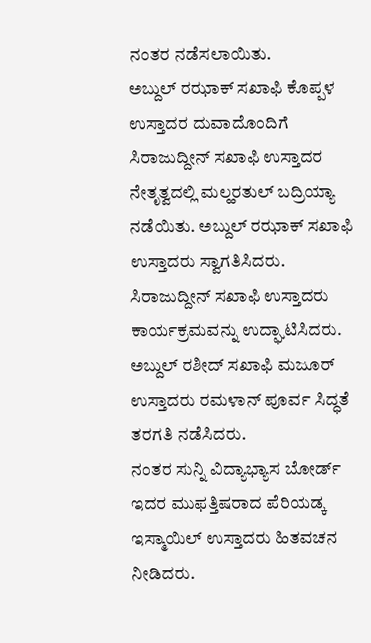ನಂತರ ನಡೆಸಲಾಯಿತು.
ಅಬ್ದುಲ್ ರಝಾಕ್ ಸಖಾಫಿ ಕೊಪ್ಪಳ ಉಸ್ತಾದರ ದುವಾದೊಂದಿಗೆ ಸಿರಾಜುದ್ದೀನ್ ಸಖಾಫಿ ಉಸ್ತಾದರ ನೇತೃತ್ವದಲ್ಲಿ ಮಲ್ಹರತುಲ್ ಬದ್ರಿಯ್ಯಾ ನಡೆಯಿತು. ಅಬ್ದುಲ್ ರಝಾಕ್ ಸಖಾಫಿ ಉಸ್ತಾದರು ಸ್ವಾಗತಿಸಿದರು. ಸಿರಾಜುದ್ದೀನ್ ಸಖಾಫಿ ಉಸ್ತಾದರು ಕಾರ್ಯಕ್ರಮವನ್ನು ಉದ್ಘಾಟಿಸಿದರು.
ಅಬ್ದುಲ್ ರಶೀದ್ ಸಖಾಫಿ ಮಜೂರ್ ಉಸ್ತಾದರು ರಮಳಾನ್ ಪೂರ್ವ ಸಿದ್ಧತೆ ತರಗತಿ ನಡೆಸಿದರು.
ನಂತರ ಸುನ್ನಿ ವಿದ್ಯಾಭ್ಯಾಸ ಬೋರ್ಡ್ ಇದರ ಮುಫತ್ತಿಷರಾದ ಪೆರಿಯಡ್ಕ ಇಸ್ಮಾಯಿಲ್ ಉಸ್ತಾದರು ಹಿತವಚನ ನೀಡಿದರು.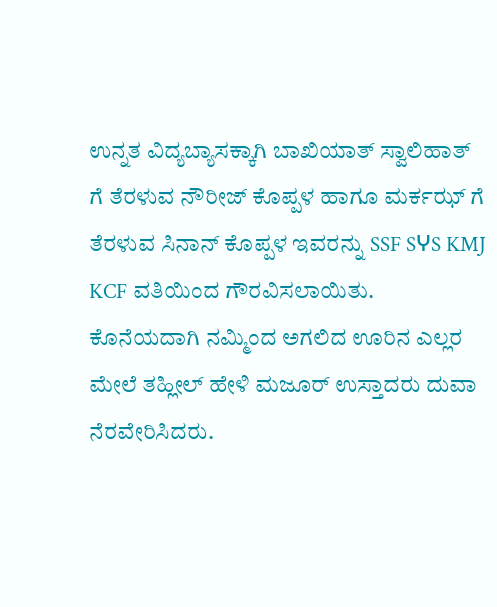ಉನ್ನತ ವಿದ್ಯಬ್ಯಾಸಕ್ಕಾಗಿ ಬಾಖಿಯಾತ್ ಸ್ವಾಲಿಹಾತ್ ಗೆ ತೆರಳುವ ನೌರೀಜ್ ಕೊಪ್ಪಳ ಹಾಗೂ ಮರ್ಕಝ್ ಗೆ ತೆರಳುವ ಸಿನಾನ್ ಕೊಪ್ಪಳ ಇವರನ್ನು SSF SჄS KMJ KCF ವತಿಯಿಂದ ಗೌರವಿಸಲಾಯಿತು.
ಕೊನೆಯದಾಗಿ ನಮ್ಮಿಂದ ಅಗಲಿದ ಊರಿನ ಎಲ್ಲರ ಮೇಲೆ ತಹ್ಲೀಲ್ ಹೇಳಿ ಮಜೂರ್ ಉಸ್ತಾದರು ದುವಾ ನೆರವೇರಿಸಿದರು.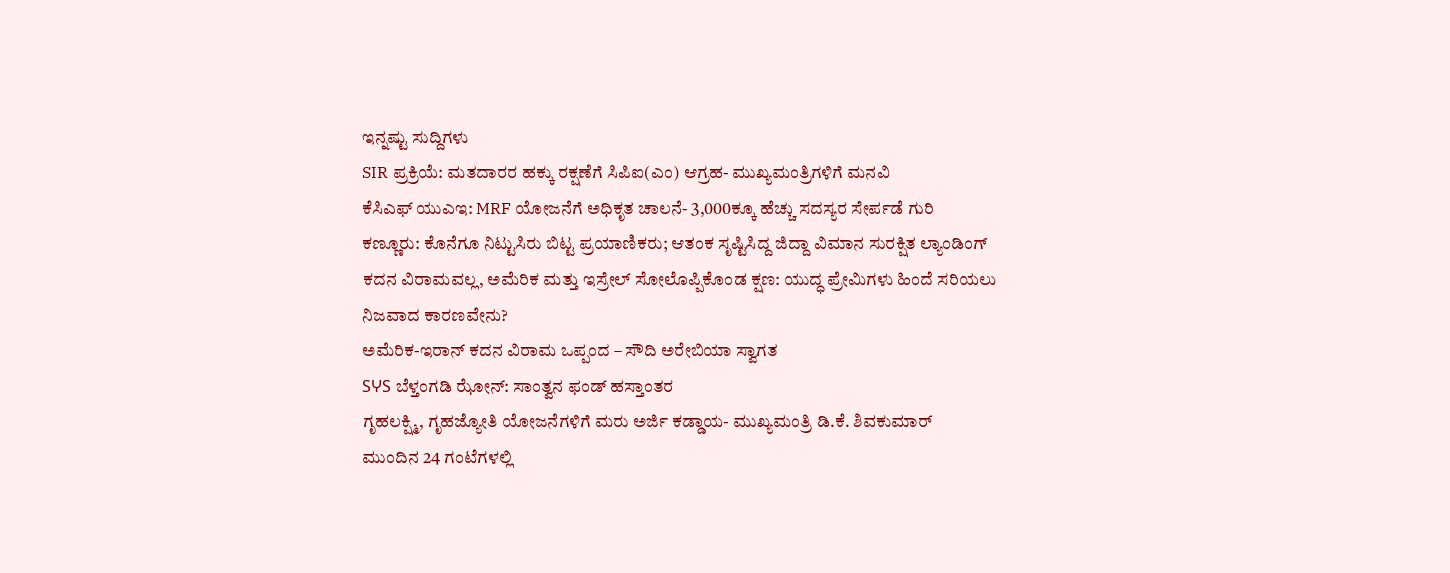ಇನ್ನಷ್ಟು ಸುದ್ದಿಗಳು
SIR ಪ್ರಕ್ರಿಯೆ: ಮತದಾರರ ಹಕ್ಕು ರಕ್ಷಣೆಗೆ ಸಿಪಿಐ(ಎಂ) ಆಗ್ರಹ- ಮುಖ್ಯಮಂತ್ರಿಗಳಿಗೆ ಮನವಿ
ಕೆಸಿಎಫ್ ಯುಎಇ: MRF ಯೋಜನೆಗೆ ಅಧಿಕೃತ ಚಾಲನೆ- 3,000ಕ್ಕೂ ಹೆಚ್ಚು ಸದಸ್ಯರ ಸೇರ್ಪಡೆ ಗುರಿ
ಕಣ್ಣೂರು: ಕೊನೆಗೂ ನಿಟ್ಟುಸಿರು ಬಿಟ್ಟ ಪ್ರಯಾಣಿಕರು; ಆತಂಕ ಸೃಷ್ಟಿಸಿದ್ದ ಜಿದ್ದಾ ವಿಮಾನ ಸುರಕ್ಷಿತ ಲ್ಯಾಂಡಿಂಗ್
ಕದನ ವಿರಾಮವಲ್ಲ, ಅಮೆರಿಕ ಮತ್ತು ಇಸ್ರೇಲ್ ಸೋಲೊಪ್ಪಿಕೊಂಡ ಕ್ಷಣ: ಯುದ್ಧ ಪ್ರೇಮಿಗಳು ಹಿಂದೆ ಸರಿಯಲು ನಿಜವಾದ ಕಾರಣವೇನು?
ಅಮೆರಿಕ-ಇರಾನ್ ಕದನ ವಿರಾಮ ಒಪ್ಪಂದ – ಸೌದಿ ಅರೇಬಿಯಾ ಸ್ವಾಗತ
SჄS ಬೆಳ್ತಂಗಡಿ ಝೋನ್: ಸಾಂತ್ವನ ಫಂಡ್ ಹಸ್ತಾಂತರ
ಗೃಹಲಕ್ಷ್ಮಿ, ಗೃಹಜ್ಯೋತಿ ಯೋಜನೆಗಳಿಗೆ ಮರು ಅರ್ಜಿ ಕಡ್ಡಾಯ- ಮುಖ್ಯಮಂತ್ರಿ ಡಿ.ಕೆ. ಶಿವಕುಮಾರ್
ಮುಂದಿನ 24 ಗಂಟೆಗಳಲ್ಲಿ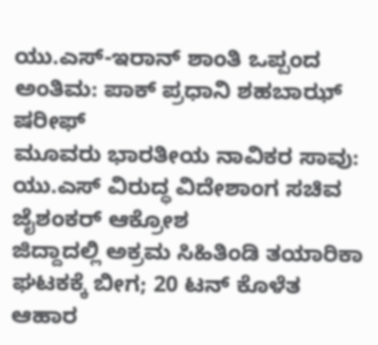ಯು.ಎಸ್-ಇರಾನ್ ಶಾಂತಿ ಒಪ್ಪಂದ ಅಂತಿಮ: ಪಾಕ್ ಪ್ರಧಾನಿ ಶಹಬಾಝ್ ಷರೀಫ್
ಮೂವರು ಭಾರತೀಯ ನಾವಿಕರ ಸಾವು: ಯು.ಎಸ್ ವಿರುದ್ಧ ವಿದೇಶಾಂಗ ಸಚಿವ ಜೈಶಂಕರ್ ಆಕ್ರೋಶ
ಜಿದ್ದಾದಲ್ಲಿ ಅಕ್ರಮ ಸಿಹಿತಿಂಡಿ ತಯಾರಿಕಾ ಘಟಕಕ್ಕೆ ಬೀಗ; 20 ಟನ್ ಕೊಳೆತ ಆಹಾರ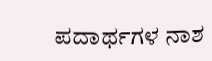ಪದಾರ್ಥಗಳ ನಾಶ